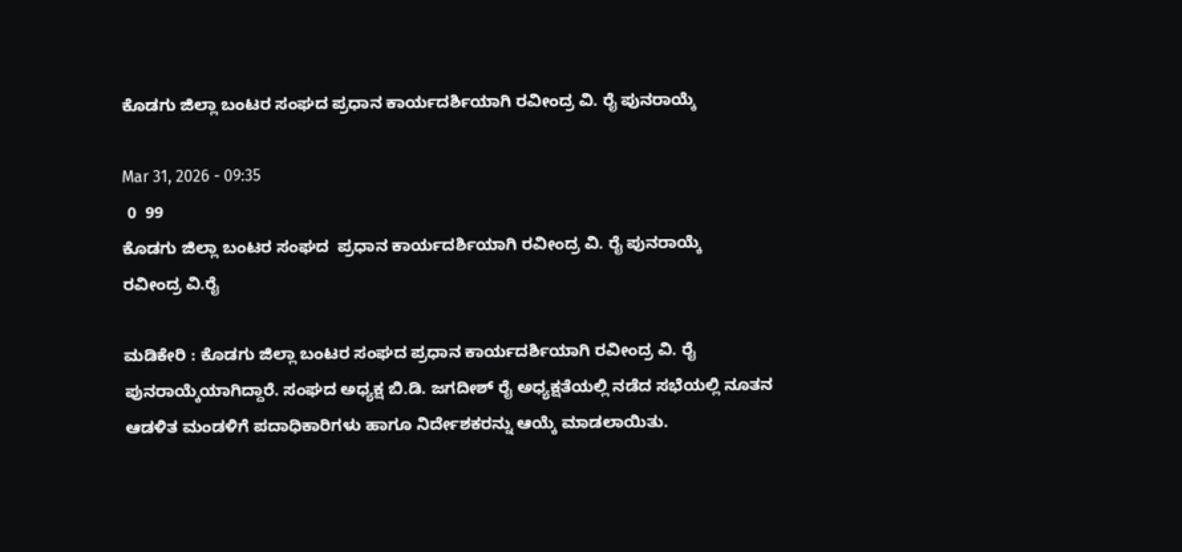ಕೊಡಗು ಜಿಲ್ಲಾ ಬಂಟರ ಸಂಘದ ಪ್ರಧಾನ ಕಾರ್ಯದರ್ಶಿಯಾಗಿ ರವೀಂದ್ರ ವಿ. ರೈ ಪುನರಾಯ್ಕೆ

Mar 31, 2026 - 09:35
 0  99
ಕೊಡಗು ಜಿಲ್ಲಾ ಬಂಟರ ಸಂಘದ  ಪ್ರಧಾನ ಕಾರ್ಯದರ್ಶಿಯಾಗಿ ರವೀಂದ್ರ ವಿ. ರೈ ಪುನರಾಯ್ಕೆ
ರವೀಂದ್ರ ವಿ.ರೈ

ಮಡಿಕೇರಿ : ಕೊಡಗು ಜಿಲ್ಲಾ ಬಂಟರ ಸಂಘದ ಪ್ರಧಾನ ಕಾರ್ಯದರ್ಶಿಯಾಗಿ ರವೀಂದ್ರ ವಿ. ರೈ ಪುನರಾಯ್ಕೆಯಾಗಿದ್ದಾರೆ. ಸಂಘದ ಅಧ್ಯಕ್ಷ ಬಿ.ಡಿ. ಜಗದೀಶ್‌ ರೈ ಅಧ್ಯಕ್ಷತೆಯಲ್ಲಿ ನಡೆದ ಸಭೆಯಲ್ಲಿ ನೂತನ ಆಡಳಿತ ಮಂಡಳಿಗೆ ಪದಾಧಿಕಾರಿಗಳು ಹಾಗೂ ನಿರ್ದೇಶಕರನ್ನು ಆಯ್ಕೆ ಮಾಡಲಾಯಿತು.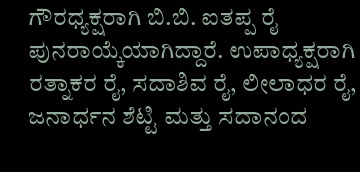ಗೌರಧ್ಯಕ್ಷರಾಗಿ ಬಿ.ಬಿ. ಐತಪ್ಪ ರೈ ಪುನರಾಯ್ಕೆಯಾಗಿದ್ದಾರೆ. ಉಪಾಧ್ಯಕ್ಷರಾಗಿ ರತ್ನಾಕರ ರೈ, ಸದಾಶಿವ ರೈ, ಲೀಲಾಧರ ರೈ, ಜನಾರ್ಧನ ಶೆಟ್ಟಿ ಮತ್ತು ಸದಾನಂದ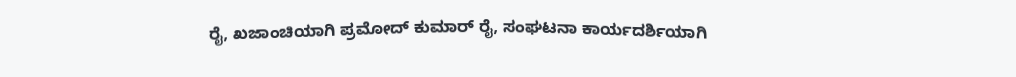ರೈ, ಖಜಾಂಚಿಯಾಗಿ ಪ್ರಮೋದ್ ಕುಮಾರ್ ರೈ, ಸಂಘಟನಾ ಕಾರ್ಯದರ್ಶಿಯಾಗಿ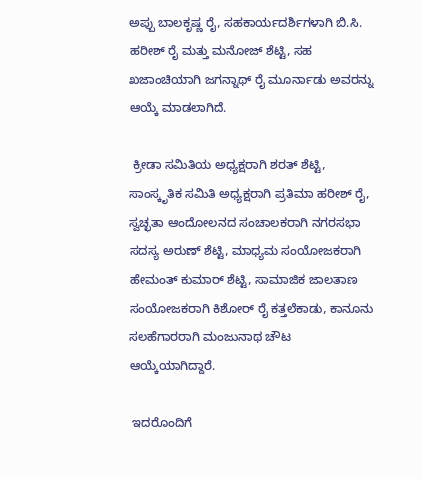ಅಪ್ಪು ಬಾಲಕೃಷ್ಣ ರೈ, ಸಹಕಾರ್ಯದರ್ಶಿಗಳಾಗಿ ಬಿ.ಸಿ. ಹರೀಶ್ ರೈ ಮತ್ತು ಮನೋಜ್ ಶೆಟ್ಟಿ, ಸಹ ಖಜಾಂಚಿಯಾಗಿ ಜಗನ್ನಾಥ್‌ ರೈ ಮೂರ್ನಾಡು ಅವರನ್ನು ಆಯ್ಕೆ ಮಾಡಲಾಗಿದೆ.

 ಕ್ರೀಡಾ ಸಮಿತಿಯ ಅಧ್ಯಕ್ಷರಾಗಿ ಶರತ್ ಶೆಟ್ಟಿ, ಸಾಂಸ್ಕೃತಿಕ ಸಮಿತಿ ಅಧ್ಯಕ್ಷರಾಗಿ ಪ್ರತಿಮಾ ಹರೀಶ್ ರೈ, ಸ್ವಚ್ಛತಾ ಆಂದೋಲನದ ಸಂಚಾಲಕರಾಗಿ ನಗರಸಭಾ ಸದಸ್ಯ ಅರುಣ್ ಶೆಟ್ಟಿ, ಮಾಧ್ಯಮ ಸಂಯೋಜಕರಾಗಿ ಹೇಮಂತ್ ಕುಮಾರ್ ಶೆಟ್ಟಿ, ಸಾಮಾಜಿಕ ಜಾಲತಾಣ ಸಂಯೋಜಕರಾಗಿ ಕಿಶೋರ್ ರೈ ಕತ್ತಲೆಕಾಡು, ಕಾನೂನು ಸಲಹೆಗಾರರಾಗಿ ಮಂಜುನಾಥ ಚೌಟ ಆಯ್ಕೆಯಾಗಿದ್ದಾರೆ.

 ಇದರೊಂದಿಗೆ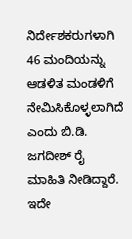ನಿರ್ದೇಶಕರುಗಳಾಗಿ 46 ಮಂದಿಯನ್ನು ಆಡಳಿತ ಮಂಡಳಿಗೆ ನೇಮಿಸಿಕೊಳ್ಳಲಾಗಿದೆ ಎಂದು ಬಿ.ಡಿ. ಜಗದೀಶ್‌ ರೈ ಮಾಹಿತಿ ನೀಡಿದ್ದಾರೆ. ಇದೇ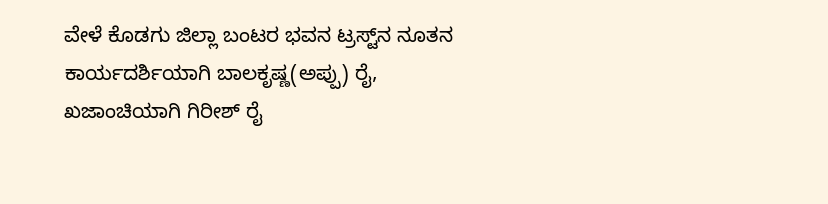ವೇಳೆ ಕೊಡಗು ಜಿಲ್ಲಾ ಬಂಟರ ಭವನ ಟ್ರಸ್ಟ್‌ನ ನೂತನ ಕಾರ್ಯದರ್ಶಿಯಾಗಿ ಬಾಲಕೃಷ್ಣ(ಅಪ್ಪು) ರೈ, ಖಜಾಂಚಿಯಾಗಿ ಗಿರೀಶ್ ರೈ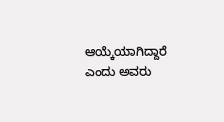ಆಯ್ಕೆಯಾಗಿದ್ದಾರೆ ಎಂದು ಅವರು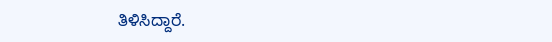ತಿಳಿಸಿದ್ದಾರೆ.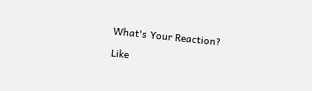What's Your Reaction?

Like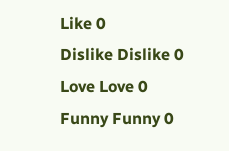Like 0
Dislike Dislike 0
Love Love 0
Funny Funny 0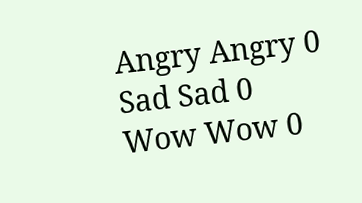Angry Angry 0
Sad Sad 0
Wow Wow 0